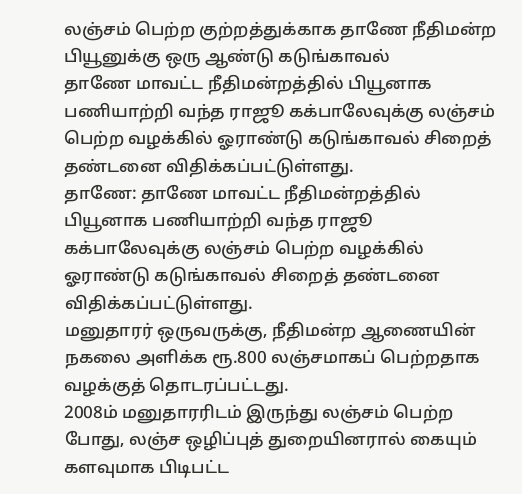லஞ்சம் பெற்ற குற்றத்துக்காக தாணே நீதிமன்ற பியூனுக்கு ஒரு ஆண்டு கடுங்காவல்
தாணே மாவட்ட நீதிமன்றத்தில் பியூனாக பணியாற்றி வந்த ராஜூ கக்பாலேவுக்கு லஞ்சம் பெற்ற வழக்கில் ஓராண்டு கடுங்காவல் சிறைத் தண்டனை விதிக்கப்பட்டுள்ளது.
தாணே: தாணே மாவட்ட நீதிமன்றத்தில் பியூனாக பணியாற்றி வந்த ராஜூ கக்பாலேவுக்கு லஞ்சம் பெற்ற வழக்கில் ஓராண்டு கடுங்காவல் சிறைத் தண்டனை விதிக்கப்பட்டுள்ளது.
மனுதாரர் ஒருவருக்கு, நீதிமன்ற ஆணையின் நகலை அளிக்க ரூ.800 லஞ்சமாகப் பெற்றதாக வழக்குத் தொடரப்பட்டது.
2008ம் மனுதாரரிடம் இருந்து லஞ்சம் பெற்ற போது, லஞ்ச ஒழிப்புத் துறையினரால் கையும் களவுமாக பிடிபட்ட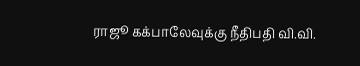ராஜூ கக்பாலேவுக்கு நீதிபதி வி.வி.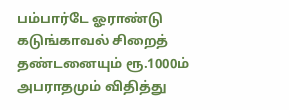பம்பார்டே ஓராண்டு கடுங்காவல் சிறைத் தண்டனையும் ரூ.1000ம் அபராதமும் விதித்து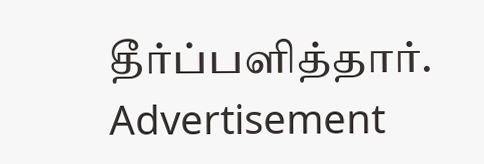தீர்ப்பளித்தார்.
Advertisement